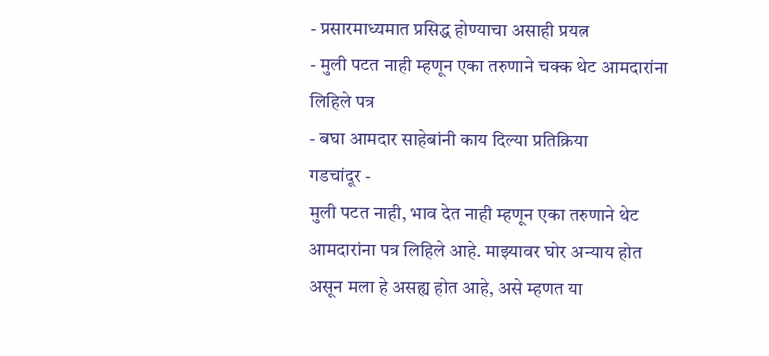- प्रसारमाध्यमात प्रसिद्ध होण्याचा असाही प्रयत्न
- मुली पटत नाही म्हणून एका तरुणाने चक्क थेट आमदारांना लिहिले पत्र
- बघा आमदार साहेबांनी काय दिल्या प्रतिक्रिया
गडचांदूर -
मुली पटत नाही, भाव देत नाही म्हणून एका तरुणाने थेट आमदारांना पत्र लिहिले आहे. माझ्यावर घोर अन्याय होत असून मला हे असह्य होत आहे, असे म्हणत या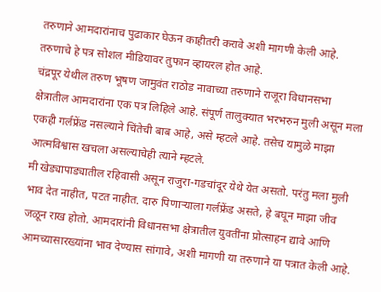तरुणाने आमदारांनाच पुढाकार घेऊन काहीतरी करावे अशी मागणी केली आहे. तरुणाचे हे पत्र सोशल मीडियावर तुफान व्हायरल होत आहे.
चंद्रपूर येथील तरुण भूषण जामुवंत राठोड नावाच्या तरुणाने राजूरा विधानसभा क्षेत्रातील आमदारांना एक पत्र लिहिले आहे. संपूर्ण तालुक्यात भरभरुन मुली असून मला एकही गर्लफ्रेंड नसल्याने चिंतेची बाब आहे, असे म्हटले आहे. तसेच यामुळे माझा आत्मविश्वास खचला असल्याचेही त्याने म्हटले.
मी खेड्यापाड्यातील रहिवासी असून राजुरा-गडचांदूर येथे येत असतो. परंतु मला मुली भाव देत नाहीत, पटत नाहीत. दारु पिणाऱ्याला गर्लफ्रेंड असते, हे बघून माझा जीव जळून राख होतो. आमदारांनी विधानसभा क्षेत्रातील युवतींना प्रोत्साहन द्यावे आणि आमच्यासारख्यांना भाव देण्यास सांगावे, अशी मागणी या तरुणाने या पत्रात केली आहे.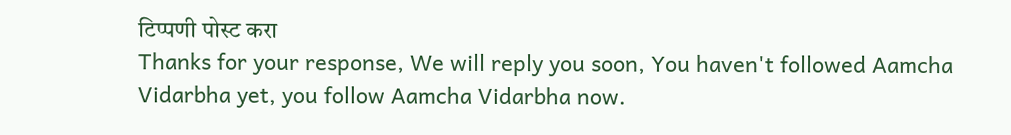टिप्पणी पोस्ट करा
Thanks for your response, We will reply you soon, You haven't followed Aamcha Vidarbha yet, you follow Aamcha Vidarbha now.